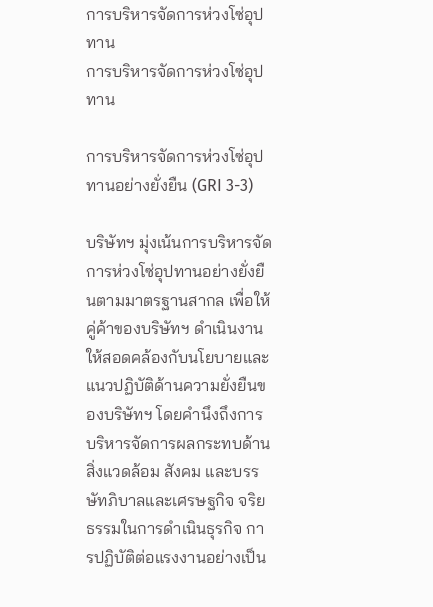การบริหารจัดการห่วงโซ่อุปทาน
การบริหารจัดการห่วงโซ่อุปทาน

การบริหารจัดการห่วงโซ่อุปทานอย่างยั่งยืน (GRI 3-3)

บริษัทฯ มุ่งเน้นการบริหารจัดการห่วงโซ่อุปทานอย่างยั่งยืนตามมาตรฐานสากล เพื่อให้คู่ค้าของบริษัทฯ ดำเนินงานให้สอดคล้องกับนโยบายและแนวปฏิบัติด้านความยั่งยืนของบริษัทฯ โดยคำนึงถึงการบริหารจัดการผลกระทบด้านสิ่งแวดล้อม สังคม และบรรษัทภิบาลและเศรษฐกิจ จริยธรรมในการดำเนินธุรกิจ การปฏิบัติต่อแรงงานอย่างเป็น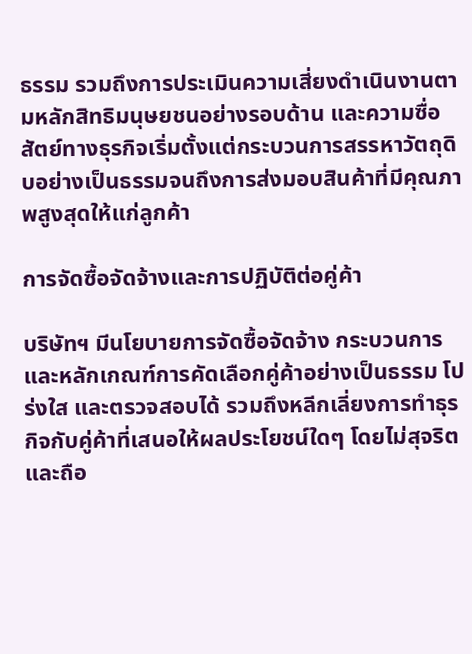ธรรม รวมถึงการประเมินความเสี่ยงดำเนินงานตามหลักสิทธิมนุษยชนอย่างรอบด้าน และความซื่อสัตย์ทางธุรกิจเริ่มตั้งแต่กระบวนการสรรหาวัตถุดิบอย่างเป็นธรรมจนถึงการส่งมอบสินค้าที่มีคุณภาพสูงสุดให้แก่ลูกค้า

การจัดซื้อจัดจ้างและการปฏิบัติต่อคู่ค้า

บริษัทฯ มีนโยบายการจัดซื้อจัดจ้าง กระบวนการและหลักเกณฑ์การคัดเลือกคู่ค้าอย่างเป็นธรรม โปร่งใส และตรวจสอบได้ รวมถึงหลีกเลี่ยงการทำธุรกิจกับคู่ค้าที่เสนอให้ผลประโยชน์ใดๆ โดยไม่สุจริต และถือ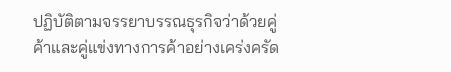ปฏิบัติตามจรรยาบรรณธุรกิจว่าด้วยคู่ค้าและคู่แข่งทางการค้าอย่างเคร่งครัด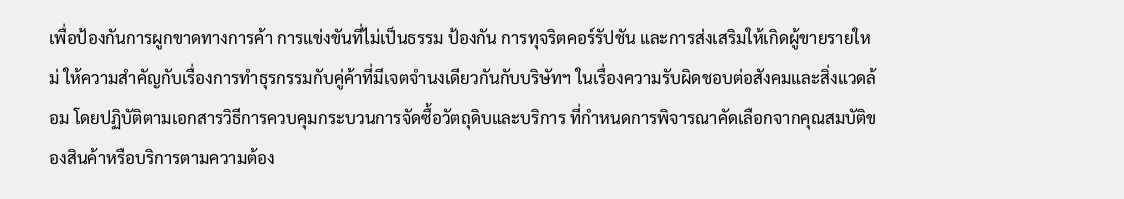เพื่อป้องกันการผูกขาดทางการค้า การแข่งขันที่ไม่เป็นธรรม ป้องกัน การทุจริตคอร์รัปชัน และการส่งเสริมให้เกิดผู้ขายรายใหม่ ให้ความสำคัญกับเรื่องการทำธุรกรรมกับคู่ค้าที่มีเจตจำนงเดียวกันกับบริษัทฯ ในเรื่องความรับผิดชอบต่อสังคมและสิ่งแวดล้อม โดยปฏิบัติตามเอกสารวิธีการควบคุมกระบวนการจัดซื้อวัตถุดิบและบริการ ที่กำหนดการพิจารณาคัดเลือกจากคุณสมบัติของสินค้าหรือบริการตามความต้อง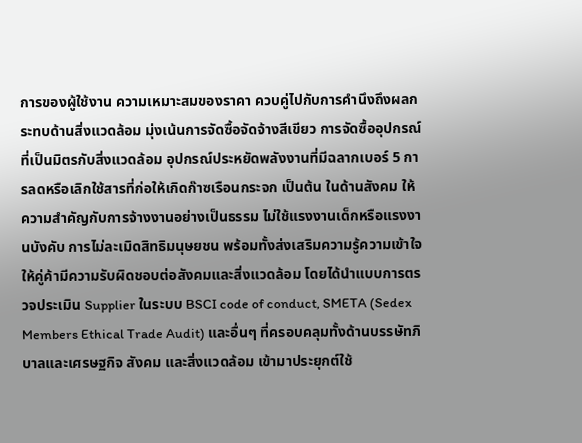การของผู้ใช้งาน ความเหมาะสมของราคา ควบคู่ไปกับการคำนึงถึงผลกระทบด้านสิ่งแวดล้อม มุ่งเน้นการจัดซื้อจัดจ้างสีเขียว การจัดซื้ออุปกรณ์ที่เป็นมิตรกับสิ่งแวดล้อม อุปกรณ์ประหยัดพลังงานที่มีฉลากเบอร์ 5 การลดหรือเลิกใช้สารที่ก่อให้เกิดก๊าซเรือนกระจก เป็นต้น ในด้านสังคม ให้ความสำคัญกับการจ้างงานอย่างเป็นธรรม ไม่ใช้แรงงานเด็กหรือแรงงานบังคับ การไม่ละเมิดสิทธิมนุษยชน พร้อมทั้งส่งเสริมความรู้ความเข้าใจให้คู่ค้ามีความรับผิดชอบต่อสังคมและสิ่งแวดล้อม โดยได้นำแบบการตรวจประเมิน Supplier ในระบบ BSCI code of conduct, SMETA (Sedex Members Ethical Trade Audit) และอื่นๆ ที่ครอบคลุมทั้งด้านบรรษัทภิบาลและเศรษฐกิจ สังคม และสิ่งแวดล้อม เข้ามาประยุกต์ใช้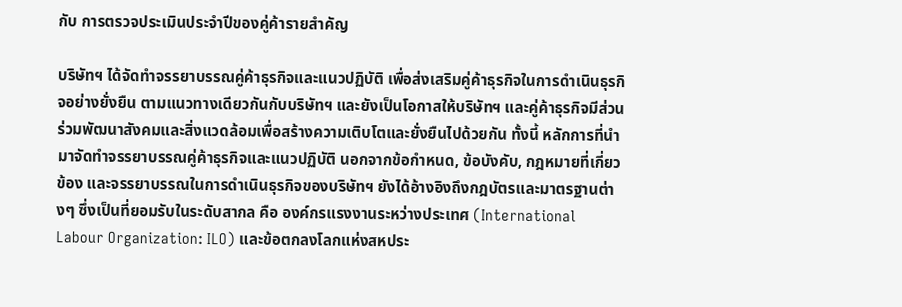กับ การตรวจประเมินประจำปีของคู่ค้ารายสำคัญ

บริษัทฯ ได้จัดทำจรรยาบรรณคู่ค้าธุรกิจและแนวปฏิบัติ เพื่อส่งเสริมคู่ค้าธุรกิจในการดำเนินธุรกิจอย่างยั่งยืน ตามแนวทางเดียวกันกับบริษัทฯ และยังเป็นโอกาสให้บริษัทฯ และคู่ค้าธุรกิจมีส่วนร่วมพัฒนาสังคมและสิ่งแวดล้อมเพื่อสร้างความเติบโตและยั่งยืนไปด้วยกัน ทั้งนี้ หลักการที่นำมาจัดทำจรรยาบรรณคู่ค้าธุรกิจและแนวปฏิบัติ นอกจากข้อกำหนด, ข้อบังคับ, กฎหมายที่เกี่ยวข้อง และจรรยาบรรณในการดำเนินธุรกิจของบริษัทฯ ยังได้อ้างอิงถึงกฎบัตรและมาตรฐานต่างๆ ซึ่งเป็นที่ยอมรับในระดับสากล คือ องค์กรแรงงานระหว่างประเทศ (International Labour Organization: ILO) และข้อตกลงโลกแห่งสหประ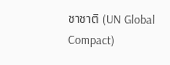ชาชาติ (UN Global Compact)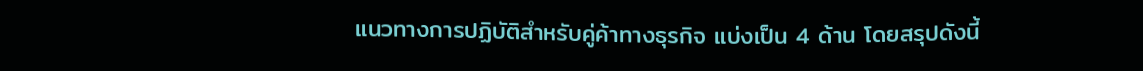แนวทางการปฏิบัติสำหรับคู่ค้าทางธุรกิจ แบ่งเป็น 4 ด้าน โดยสรุปดังนี้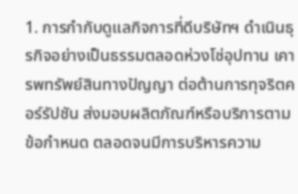1. การกำกับดูแลกิจการที่ดีบริษัทฯ ดำเนินธุรกิจอย่างเป็นธรรมตลอดห่วงโซ่อุปทาน เคารพทรัพย์สินทางปัญญา ต่อต้านการทุจริตคอร์รัปชัน ส่งมอบผลิตภัณฑ์หรือบริการตามข้อกำหนด ตลอดจนมีการบริหารความ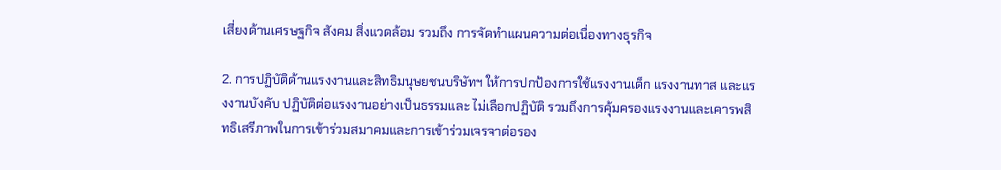เสี่ยงด้านเศรษฐกิจ สังคม สิ่งแวดล้อม รวมถึง การจัดทำแผนความต่อเนื่องทางธุรกิจ

2. การปฏิบัติด้านแรงงานและสิทธิมนุษยชนบริษัทฯ ให้การปกป้องการใช้แรงงานเด็ก แรงงานทาส และแรงงานบังคับ ปฏิบัติต่อแรงงานอย่างเป็นธรรมและ ไม่เลือกปฏิบัติ รวมถึงการคุ้มครองแรงงานและเคารพสิทธิเสรีภาพในการเข้าร่วมสมาคมและการเข้าร่วมเจรจาต่อรอง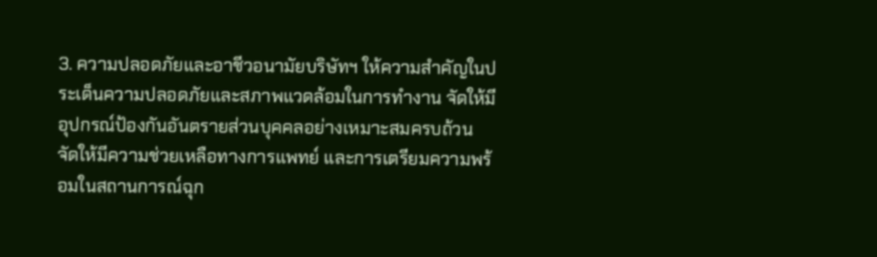3. ความปลอดภัยและอาชีวอนามัยบริษัทฯ ให้ความสำคัญในประเด็นความปลอดภัยและสภาพแวดล้อมในการทำงาน จัดให้มีอุปกรณ์ป้องกันอันตรายส่วนบุคคลอย่างเหมาะสมครบถ้วน จัดให้มีความช่วยเหลือทางการแพทย์ และการเตรียมความพร้อมในสถานการณ์ฉุก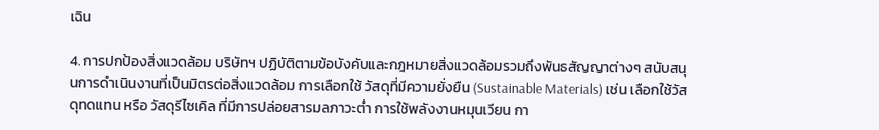เฉิน

4. การปกป้องสิ่งแวดล้อม บริษัทฯ ปฏิบัติตามข้อบังคับและกฎหมายสิ่งแวดล้อมรวมถึงพันธสัญญาต่างๆ สนับสนุนการดำเนินงานที่เป็นมิตรต่อสิ่งแวดล้อม การเลือกใช้ วัสดุที่มีความยั่งยืน (Sustainable Materials) เช่น เลือกใช้วัสดุทดแทน หรือ วัสดุรีไซเคิล ที่มีการปล่อยสารมลภาวะต่ำ การใช้พลังงานหมุนเวียน กา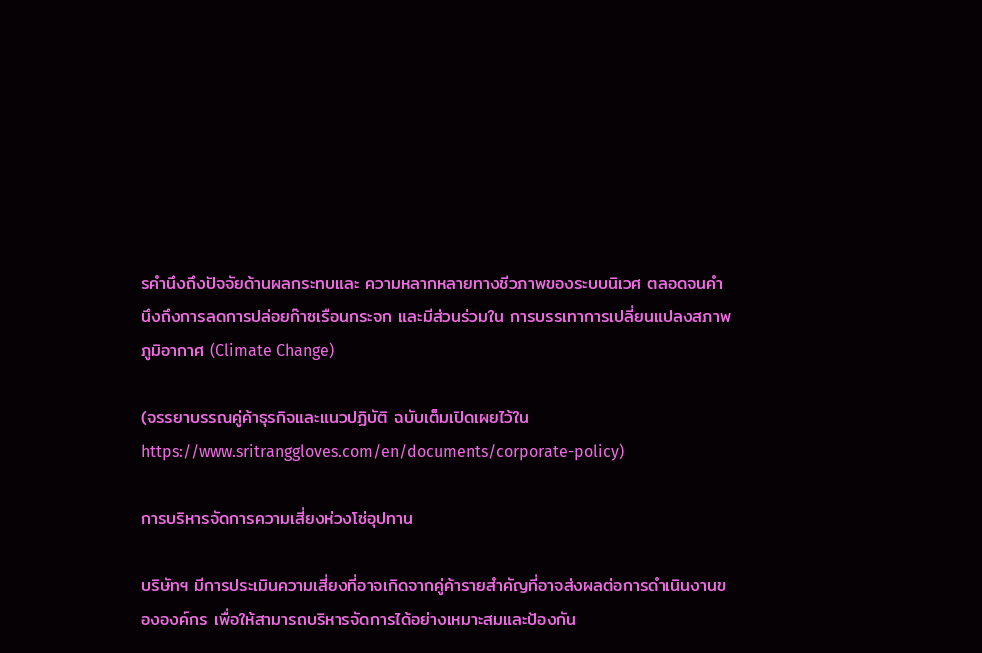รคำนึงถึงปัจจัยด้านผลกระทบและ ความหลากหลายทางชีวภาพของระบบนิเวศ ตลอดจนคำนึงถึงการลดการปล่อยก๊าซเรือนกระจก และมีส่วนร่วมใน การบรรเทาการเปลี่ยนแปลงสภาพภูมิอากาศ (Climate Change)

(จรรยาบรรณคู่ค้าธุรกิจและแนวปฏิบัติ ฉบับเต็มเปิดเผยไว้ใน https://www.sritranggloves.com/en/documents/corporate-policy)

การบริหารจัดการความเสี่ยงห่วงโซ่อุปทาน

บริษัทฯ มีการประเมินความเสี่ยงที่อาจเกิดจากคู่ค้ารายสำคัญที่อาจส่งผลต่อการดำเนินงานขององค์กร เพื่อให้สามารถบริหารจัดการได้อย่างเหมาะสมและป้องกัน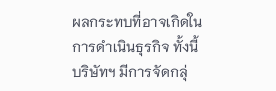ผลกระทบที่อาจเกิดในการดำเนินธุรกิจ ทั้งนี้ บริษัทฯ มีการจัดกลุ่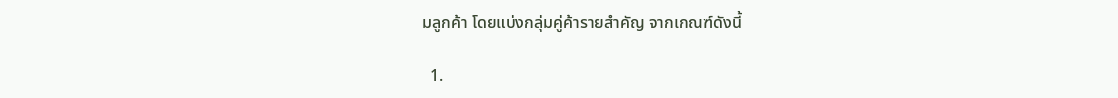มลูกค้า โดยแบ่งกลุ่มคู่ค้ารายสำคัญ จากเกณฑ์ดังนี้

  1.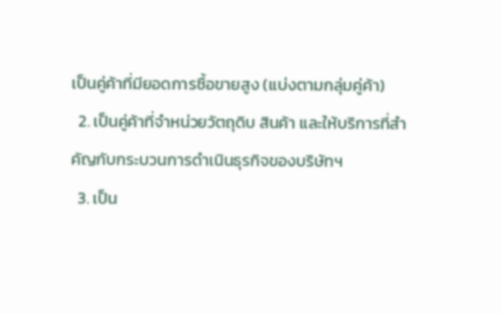เป็นคู่ค้าที่มียอดการซื้อขายสูง (แบ่งตามกลุ่มคู่ค้า)
  2. เป็นคู่ค้าที่จำหน่วยวัตถุดิบ สินค้า และให้บริการที่สำคัญกับกระบวนการดำเนินธุรกิจของบริษัทฯ
  3. เป็น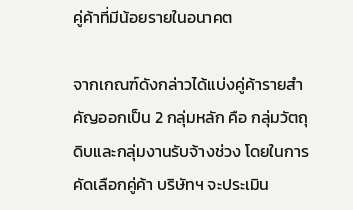คู่ค้าที่มีน้อยรายในอนาคต

จากเกณฑ์ดังกล่าวได้แบ่งคู่ค้ารายสำคัญออกเป็น 2 กลุ่มหลัก คือ กลุ่มวัตถุดิบและกลุ่มงานรับจ้างช่วง โดยในการคัดเลือกคู่ค้า บริษัทฯ จะประเมิน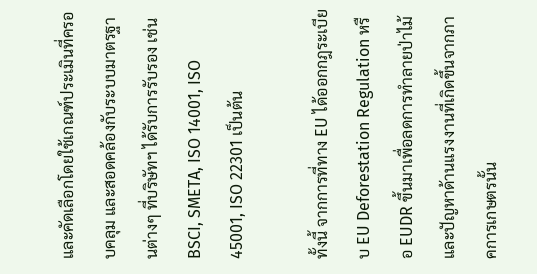และคัดเลือกโดยใช้เกณฑ์ประเมินที่ครอบคลุม และสอดคล้องกับระบบมาตรฐานต่างๆ ที่บริษัทฯ ได้รับการรับรอง เช่น BSCI, SMETA, ISO 14001, ISO 45001, ISO 22301 เป็นต้น

ทั้งนี้ จากการที่ทาง EU ได้ออกกฎระเบียบ EU Deforestation Regulation หรือ EUDR ขึ้นมาเพื่อลดการทำลายป่าไม้และปัญหาด้านแรงงานที่เกิดขึ้นจากภาคการเกษตรนั้น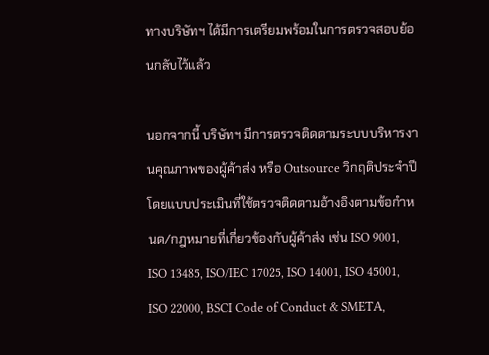ทางบริษัทฯ ได้มีการเตรียมพร้อมในการตรวจสอบย้อนกลับไว้แล้ว

นอกจากนี้ บริษัทฯ มีการตรวจติดตามระบบบริหารงานคุณภาพของผู้ค้าส่ง หรือ Outsource วิกฤติประจำปี  โดยแบบประเมินที่ใช้ตรวจติดตามอ้างอิงตามข้อกำหนด/กฎหมายที่เกี่ยวข้องกับผู้ค้าส่ง เช่น ISO 9001, ISO 13485, ISO/IEC 17025, ISO 14001, ISO 45001, ISO 22000, BSCI Code of Conduct & SMETA,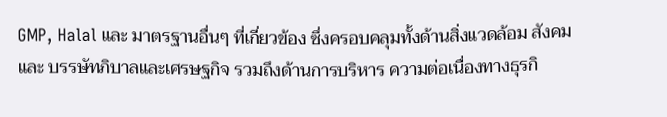GMP, Halal และ มาตรฐานอื่นๆ ที่เกี่ยวข้อง ซึ่งครอบคลุมทั้งด้านสิ่งแวดล้อม สังคม และ บรรษัทภิบาลและเศรษฐกิจ รวมถึงด้านการบริหาร ความต่อเนื่องทางธุรกิ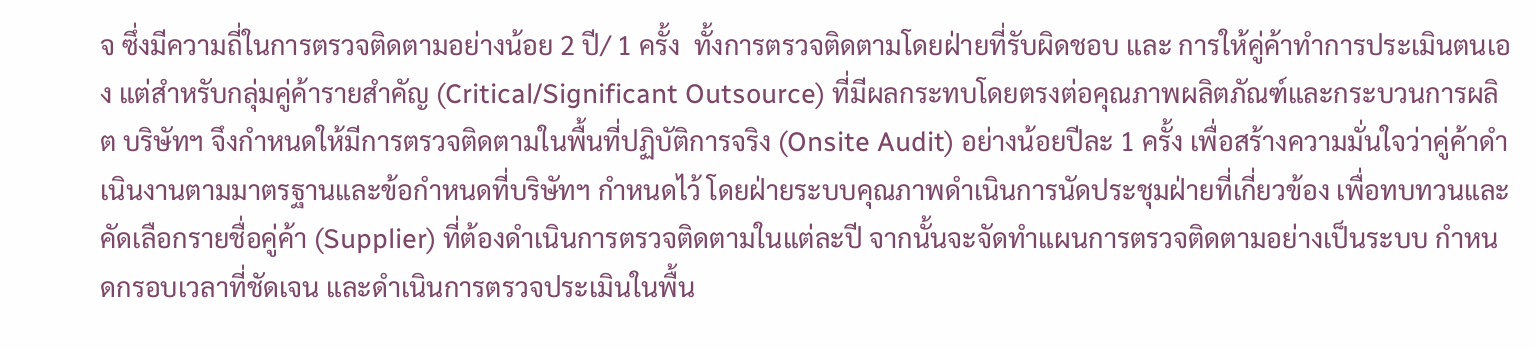จ ซึ่งมีความถี่ในการตรวจติดตามอย่างน้อย 2 ปี/ 1 ครั้ง  ทั้งการตรวจติดตามโดยฝ่ายที่รับผิดชอบ และ การให้คู่ค้าทำการประเมินตนเอง แต่สำหรับกลุ่มคู่ค้ารายสำคัญ (Critical/Significant Outsource) ที่มีผลกระทบโดยตรงต่อคุณภาพผลิตภัณฑ์และกระบวนการผลิต บริษัทฯ จึงกำหนดให้มีการตรวจติดตามในพื้นที่ปฏิบัติการจริง (Onsite Audit) อย่างน้อยปีละ 1 ครั้ง เพื่อสร้างความมั่นใจว่าคู่ค้าดำเนินงานตามมาตรฐานและข้อกำหนดที่บริษัทฯ กำหนดไว้ โดยฝ่ายระบบคุณภาพดำเนินการนัดประชุมฝ่ายที่เกี่ยวข้อง เพื่อทบทวนและคัดเลือกรายชื่อคู่ค้า (Supplier) ที่ต้องดำเนินการตรวจติดตามในแต่ละปี จากนั้นจะจัดทำแผนการตรวจติดตามอย่างเป็นระบบ กำหนดกรอบเวลาที่ชัดเจน และดำเนินการตรวจประเมินในพื้น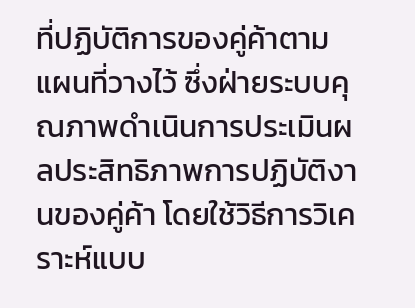ที่ปฏิบัติการของคู่ค้าตามแผนที่วางไว้ ซึ่งฝ่ายระบบคุณภาพดำเนินการประเมินผลประสิทธิภาพการปฏิบัติงานของคู่ค้า โดยใช้วิธีการวิเคราะห์แบบ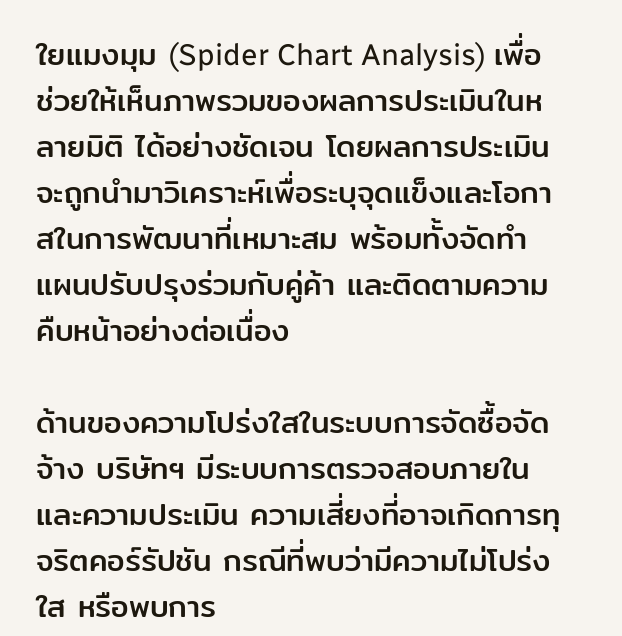ใยแมงมุม (Spider Chart Analysis) เพื่อช่วยให้เห็นภาพรวมของผลการประเมินในหลายมิติ ได้อย่างชัดเจน โดยผลการประเมินจะถูกนำมาวิเคราะห์เพื่อระบุจุดแข็งและโอกาสในการพัฒนาที่เหมาะสม พร้อมทั้งจัดทำ แผนปรับปรุงร่วมกับคู่ค้า และติดตามความคืบหน้าอย่างต่อเนื่อง

ด้านของความโปร่งใสในระบบการจัดซื้อจัดจ้าง บริษัทฯ มีระบบการตรวจสอบภายในและความประเมิน ความเสี่ยงที่อาจเกิดการทุจริตคอร์รัปชัน กรณีที่พบว่ามีความไม่โปร่งใส หรือพบการ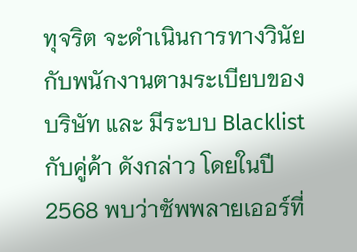ทุจริต จะดำเนินการทางวินัยกับพนักงานตามระเบียบของบริษัท และ มีระบบ Blacklist กับคู่ค้า ดังกล่าว โดยในปี 2568 พบว่าซัพพลายเออร์ที่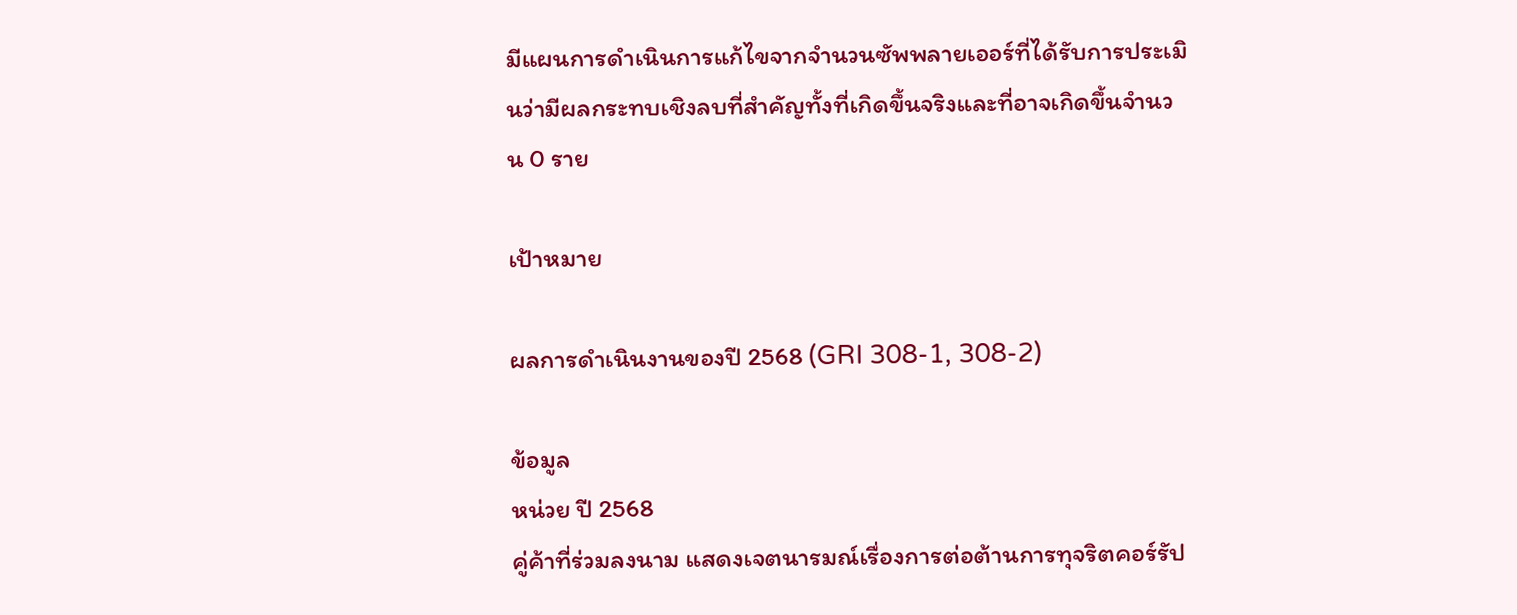มีแผนการดำเนินการแก้ไขจากจำนวนซัพพลายเออร์ที่ได้รับการประเมินว่ามีผลกระทบเชิงลบที่สำคัญทั้งที่เกิดขึ้นจริงและที่อาจเกิดขึ้นจำนวน 0 ราย

เป้าหมาย

ผลการดำเนินงานของปี 2568 (GRI 308-1, 308-2)

ข้อมูล
หน่วย ปี 2568
คู่ค้าที่ร่วมลงนาม แสดงเจตนารมณ์เรื่องการต่อต้านการทุจริตคอร์รัป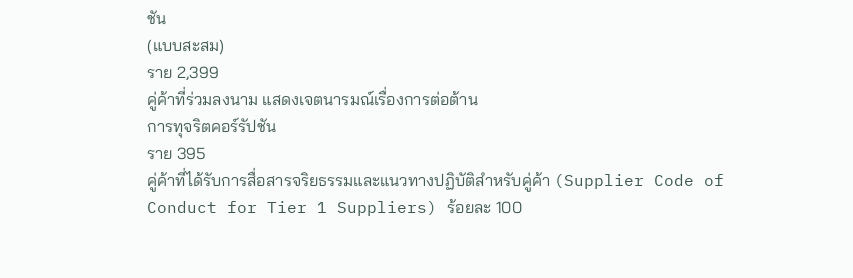ชัน
(แบบสะสม)
ราย 2,399
คู่ค้าที่ร่วมลงนาม แสดงเจตนารมณ์เรื่องการต่อต้าน
การทุจริตคอร์รัปชัน
ราย 395
คู่ค้าที่ได้รับการสื่อสารจริยธรรมและแนวทางปฏิบัติสำหรับคู่ค้า (Supplier Code of Conduct for Tier 1 Suppliers) ร้อยละ 100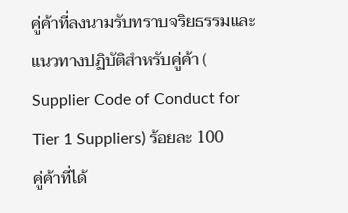คู่ค้าที่ลงนามรับทราบจริยธรรมและแนวทางปฏิบัติสำหรับคู่ค้า ( Supplier Code of Conduct for Tier 1 Suppliers) ร้อยละ 100
คู่ค้าที่ได้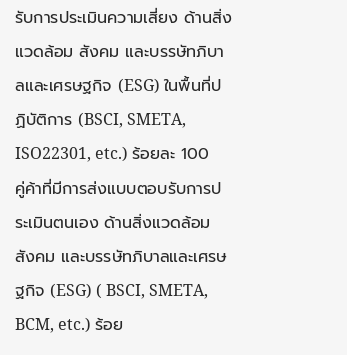รับการประเมินความเสี่ยง ด้านสิ่งแวดล้อม สังคม และบรรษัทภิบาลและเศรษฐกิจ (ESG) ในพื้นที่ปฏิบัติการ (BSCI, SMETA, ISO22301, etc.) ร้อยละ 100
คู่ค้าที่มีการส่งแบบตอบรับการประเมินตนเอง ด้านสิ่งแวดล้อม สังคม และบรรษัทภิบาลและเศรษฐกิจ (ESG) ( BSCI, SMETA, BCM, etc.) ร้อย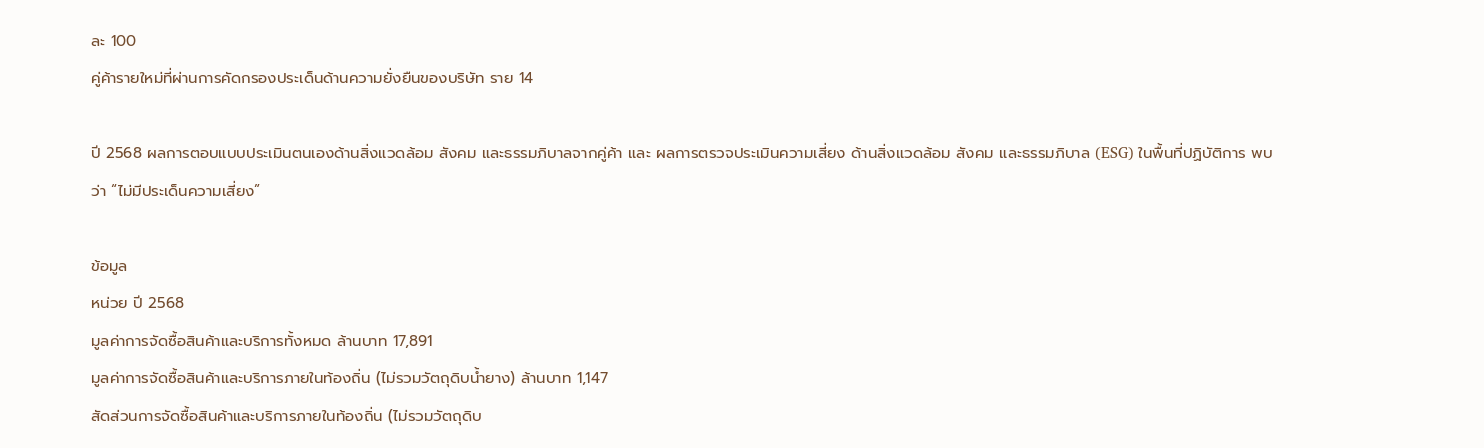ละ 100
คู่ค้ารายใหม่ที่ผ่านการคัดกรองประเด็นด้านความยั่งยืนของบริษัท ราย 14

ปี 2568 ผลการตอบแบบประเมินตนเองด้านสิ่งแวดล้อม สังคม และธรรมภิบาลจากคู่ค้า และ ผลการตรวจประเมินความเสี่ยง ด้านสิ่งแวดล้อม สังคม และธรรมภิบาล (ESG) ในพื้นที่ปฏิบัติการ พบว่า “ไม่มีประเด็นความเสี่ยง”

ข้อมูล
หน่วย ปี 2568
มูลค่าการจัดซื้อสินค้าและบริการทั้งหมด ล้านบาท 17,891
มูลค่าการจัดซื้อสินค้าและบริการภายในท้องถิ่น (ไม่รวมวัตถุดิบน้ำยาง) ล้านบาท 1,147
สัดส่วนการจัดซื้อสินค้าและบริการภายในท้องถิ่น (ไม่รวมวัตถุดิบ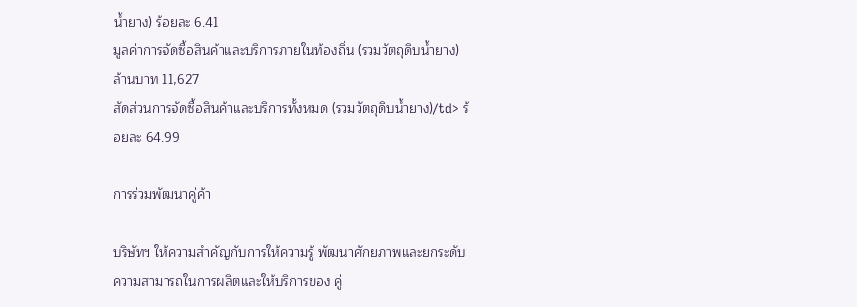น้ำยาง) ร้อยละ 6.41
มูลค่าการจัดซื้อสินค้าและบริการภายในท้องถิ่น (รวมวัตถุดิบน้ำยาง) ล้านบาท 11,627
สัดส่วนการจัดซื้อสินค้าและบริการทั้งหมด (รวมวัตถุดิบน้ำยาง)/td> ร้อยละ 64.99

การร่วมพัฒนาคู่ค้า

บริษัทฯ ให้ความสำคัญกับการให้ความรู้ พัฒนาศักยภาพและยกระดับความสามารถในการผลิตและให้บริการของ คู่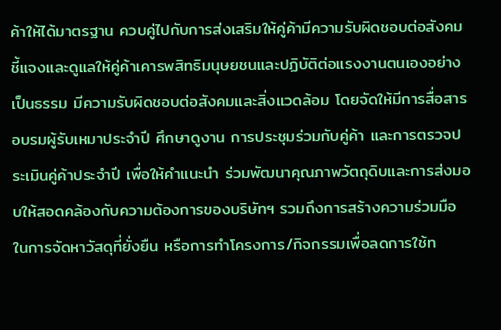ค้าให้ได้มาตรฐาน ควบคู่ไปกับการส่งเสริมให้คู่ค้ามีความรับผิดชอบต่อสังคม ชี้แจงและดูแลให้คู่ค้าเคารพสิทธิมนุษยชนและปฏิบัติต่อแรงงานตนเองอย่างเป็นธรรม มีความรับผิดชอบต่อสังคมและสิ่งแวดล้อม โดยจัดให้มีการสื่อสาร อบรมผู้รับเหมาประจำปี ศึกษาดูงาน การประชุมร่วมกับคู่ค้า และการตรวจประเมินคู่ค้าประจำปี เพื่อให้คำแนะนำ ร่วมพัฒนาคุณภาพวัตถุดิบและการส่งมอบให้สอดคล้องกับความต้องการของบริษัทฯ รวมถึงการสร้างความร่วมมือ ในการจัดหาวัสดุที่ยั่งยืน หรือการทำโครงการ/กิจกรรมเพื่อลดการใช้ท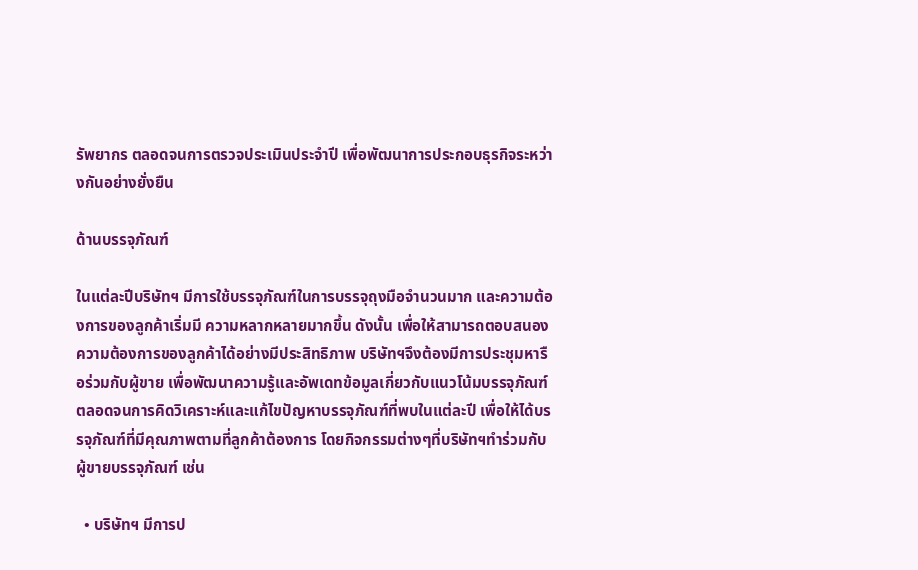รัพยากร ตลอดจนการตรวจประเมินประจำปี เพื่อพัฒนาการประกอบธุรกิจระหว่างกันอย่างยั่งยืน

ด้านบรรจุภัณฑ์

ในแต่ละปีบริษัทฯ มีการใช้บรรจุภัณฑ์ในการบรรจุถุงมือจำนวนมาก และความต้องการของลูกค้าเริ่มมี ความหลากหลายมากขึ้น ดังนั้น เพื่อให้สามารถตอบสนองความต้องการของลูกค้าได้อย่างมีประสิทธิภาพ บริษัทฯจึงต้องมีการประชุมหารือร่วมกับผู้ขาย เพื่อพัฒนาความรู้และอัพเดทข้อมูลเกี่ยวกับแนวโน้มบรรจุภัณฑ์ ตลอดจนการคิดวิเคราะห์และแก้ไขปัญหาบรรจุภัณฑ์ที่พบในแต่ละปี เพื่อให้ได้บรรจุภัณฑ์ที่มีคุณภาพตามที่ลูกค้าต้องการ โดยกิจกรรมต่างๆที่บริษัทฯทำร่วมกับผู้ขายบรรจุภัณฑ์ เช่น

  • บริษัทฯ มีการป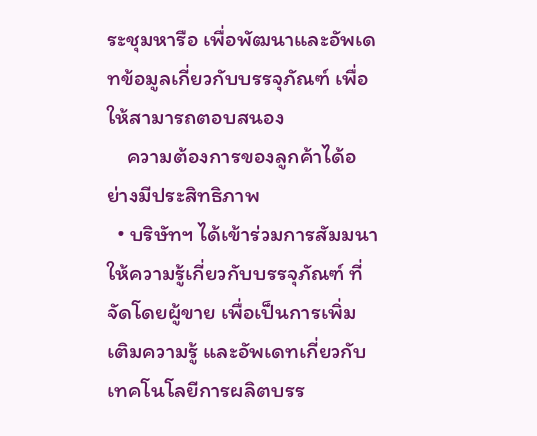ระชุมหารือ เพื่อพัฒนาและอัพเดทข้อมูลเกี่ยวกับบรรจุภัณฑ์ เพื่อให้สามารถตอบสนอง
    ความต้องการของลูกค้าได้อย่างมีประสิทธิภาพ
  • บริษัทฯ ได้เข้าร่วมการสัมมนาให้ความรู้เกี่ยวกับบรรจุภัณฑ์ ที่จัดโดยผู้ขาย เพื่อเป็นการเพิ่มเติมความรู้ และอัพเดทเกี่ยวกับเทคโนโลยีการผลิตบรร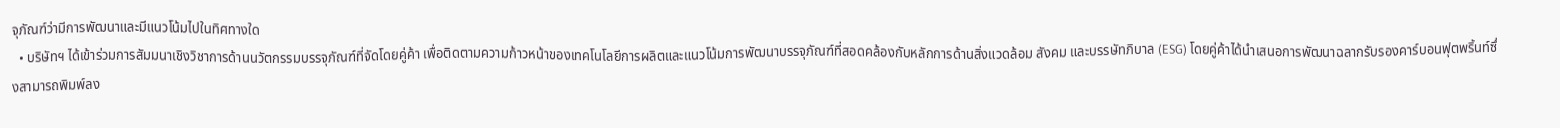จุภัณฑ์ว่ามีการพัฒนาและมีแนวโน้มไปในทิศทางใด
  • บริษัทฯ ได้เข้าร่วมการสัมมนาเชิงวิชาการด้านนวัตกรรมบรรจุภัณฑ์ที่จัดโดยคู่ค้า เพื่อติดตามความก้าวหน้าของเทคโนโลยีการผลิตและแนวโน้มการพัฒนาบรรจุภัณฑ์ที่สอดคล้องกับหลักการด้านสิ่งแวดล้อม สังคม และบรรษัทภิบาล (ESG) โดยคู่ค้าได้นำเสนอการพัฒนาฉลากรับรองคาร์บอนฟุตพริ้นท์ซึ่งสามารถพิมพ์ลง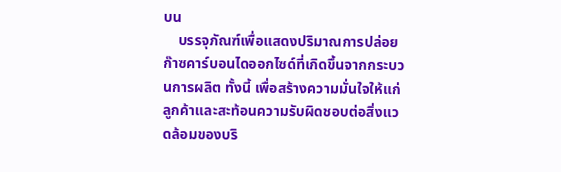บน
    บรรจุภัณฑ์เพื่อแสดงปริมาณการปล่อยก๊าซคาร์บอนไดออกไซด์ที่เกิดขึ้นจากกระบวนการผลิต ทั้งนี้ เพื่อสร้างความมั่นใจให้แก่ลูกค้าและสะท้อนความรับผิดชอบต่อสิ่งแวดล้อมของบริ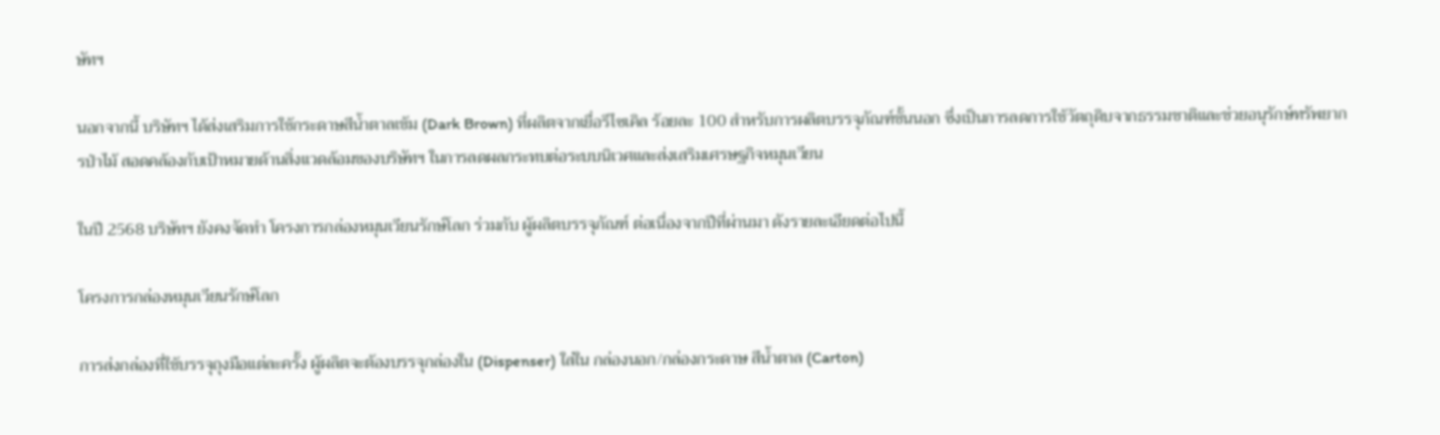ษัทฯ

นอกจากนี้ บริษัทฯ ได้ส่งเสริมการใช้กระดาษสีน้ำตาลเข้ม (Dark Brown) ที่ผลิตจากเยื่อรีไซเคิล ร้อยละ 100 สำหรับการผลิตบรรจุภัณฑ์ชั้นนอก ซึ่งเป็นการลดการใช้วัตถุดิบจากธรรมชาติและช่วยอนุรักษ์ทรัพยากรป่าไม้ สอดคล้องกับเป้าหมายด้านสิ่งแวดล้อมของบริษัทฯ ในการลดผลกระทบต่อระบบนิเวศและส่งเสริมเศรษฐกิจหมุนเวียน

ในปี 2568 บริษัทฯ ยังคงจัดทำ โครงการกล่องหมุนเวียนรักษ์โลก ร่วมกับ ผู้ผลิตบรรจุภัณฑ์ ต่อเนื่องจากปีที่ผ่านมา ดังรายละเอียดต่อไปนี้

โครงการกล่องหมุนเวียนรักษ์โลก

การส่งกล่องที่ใช้บรรจุถุงมือแต่ละครั้ง ผู้ผลิตจะต้องบรรจุกล่องใน (Dispenser) ใส่ใน กล่องนอก/กล่องกระดาษ สีน้ำตาล (Carton)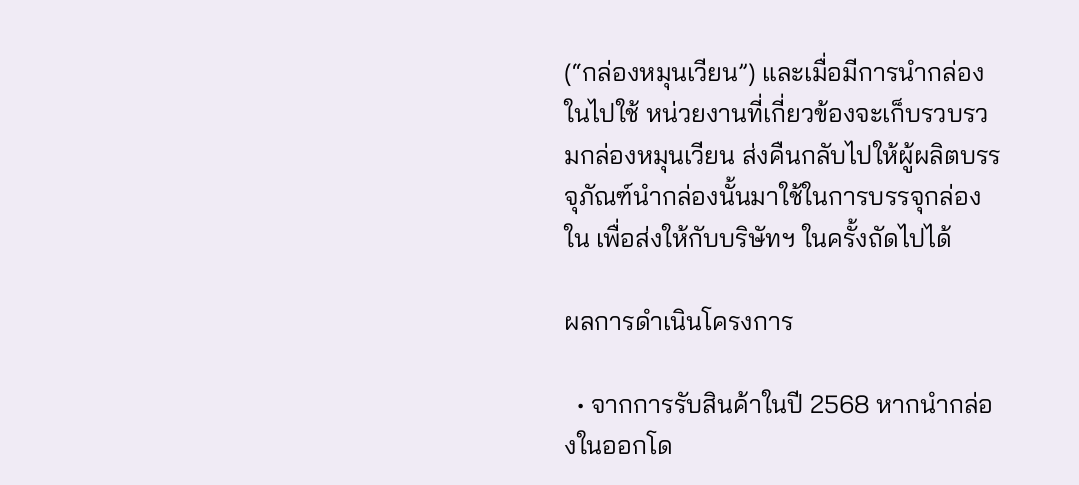(“กล่องหมุนเวียน”) และเมื่อมีการนำกล่องในไปใช้ หน่วยงานที่เกี่ยวข้องจะเก็บรวบรวมกล่องหมุนเวียน ส่งคืนกลับไปให้ผู้ผลิตบรรจุภัณฑ์นำกล่องนั้นมาใช้ในการบรรจุกล่องใน เพื่อส่งให้กับบริษัทฯ ในครั้งถัดไปได้

ผลการดำเนินโครงการ

  • จากการรับสินค้าในปี 2568 หากนำกล่องในออกโด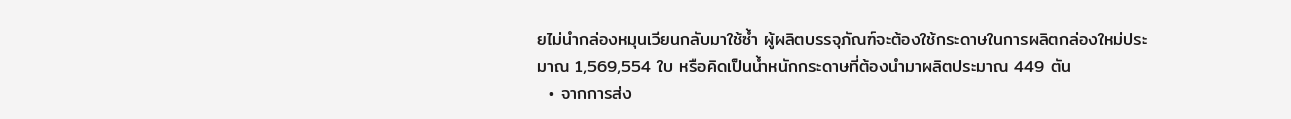ยไม่นำกล่องหมุนเวียนกลับมาใช้ซ้ำ ผู้ผลิตบรรจุภัณฑ์จะต้องใช้กระดาษในการผลิตกล่องใหม่ประมาณ 1,569,554 ใบ หรือคิดเป็นน้ำหนักกระดาษที่ต้องนำมาผลิตประมาณ 449 ตัน
  • จากการส่ง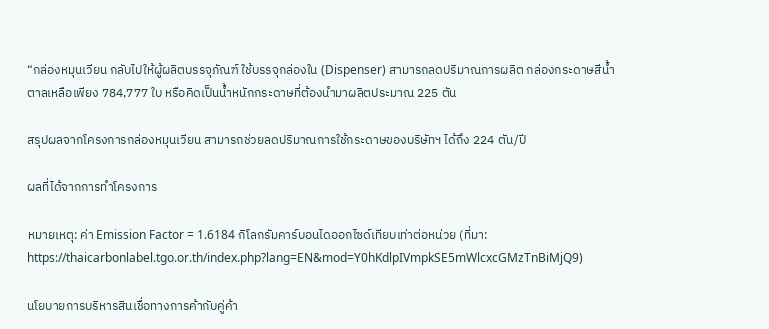“กล่องหมุนเวียน กลับไปให้ผู้ผลิตบรรจุภัณฑ์ ใช้บรรจุกล่องใน (Dispenser) สามารถลดปริมาณการผลิต กล่องกระดาษสีน้ำตาลเหลือเพียง 784,777 ใบ หรือคิดเป็นน้ำหนักกระดาษที่ต้องนำมาผลิตประมาณ 225 ตัน

สรุปผลจากโครงการกล่องหมุนเวียน สามารถช่วยลดปริมาณการใช้กระดาษของบริษัทฯ ได้ถึง 224 ตัน/ปี

ผลที่ได้จากการทำโครงการ

หมายเหตุ: ค่า Emission Factor = 1.6184 กิโลกรัมคาร์บอนไดออกไซด์เทียบเท่าต่อหน่วย (ที่มา: https://thaicarbonlabel.tgo.or.th/index.php?lang=EN&mod=Y0hKdlpIVmpkSE5mWlcxcGMzTnBiMjQ9)

นโยบายการบริหารสินเชื่อทางการค้ากับคู่ค้า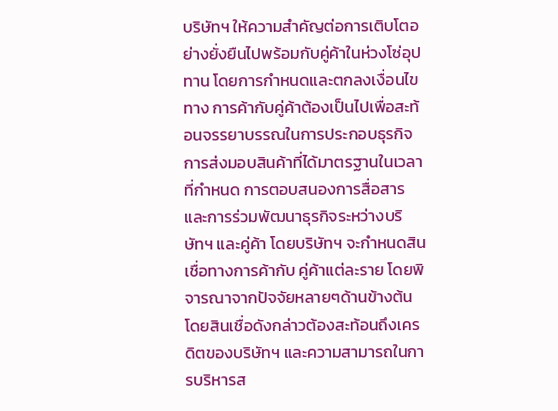บริษัทฯ ให้ความสำคัญต่อการเติบโตอย่างยั่งยืนไปพร้อมกับคู่ค้าในห่วงโซ่อุปทาน โดยการกำหนดและตกลงเงื่อนไขทาง การค้ากับคู่ค้าต้องเป็นไปเพื่อสะท้อนจรรยาบรรณในการประกอบธุรกิจ การส่งมอบสินค้าที่ได้มาตรฐานในเวลาที่กำหนด การตอบสนองการสื่อสารและการร่วมพัฒนาธุรกิจระหว่างบริษัทฯ และคู่ค้า โดยบริษัทฯ จะกำหนดสินเชื่อทางการค้ากับ คู่ค้าแต่ละราย โดยพิจารณาจากปัจจัยหลายๆด้านข้างต้น โดยสินเชื่อดังกล่าวต้องสะท้อนถึงเครดิตของบริษัทฯ และความสามารถในการบริหารส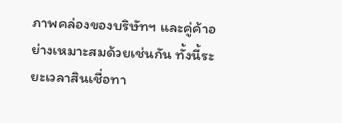ภาพคล่องของบริษัทฯ และคู่ค้าอย่างเหมาะสมด้วยเช่นกัน ทั้งนี้ระยะเวลาสินเชื่อทา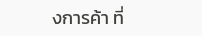งการค้า ที่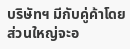บริษัทฯ มีกับคู่ค้าโดยส่วนใหญ่จะอ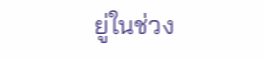ยู่ในช่วง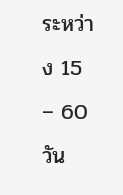ระหว่าง 15 – 60 วัน